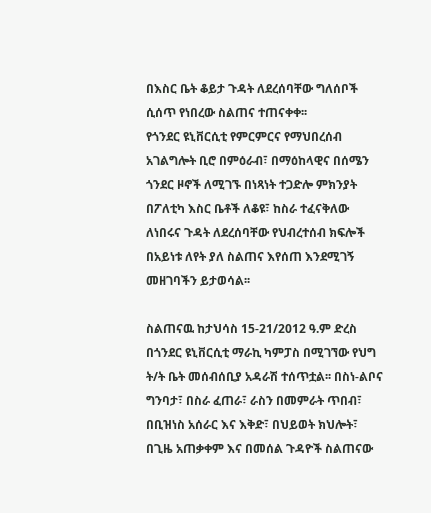በእስር ቤት ቆይታ ጉዳት ለደረሰባቸው ግለሰቦች ሲሰጥ የነበረው ስልጠና ተጠናቀቀ፡፡
የጎንደር ዩኒቨርሲቲ የምርምርና የማህበረሰብ አገልግሎት ቢሮ በምዕራብ፣ በማዕከላዊና በሰሜን ጎንደር ዞኖች ለሚገኙ በነጻነት ተጋድሎ ምክንያት በፖለቲካ እስር ቤቶች ለቆዩ፣ ከስራ ተፈናቅለው ለነበሩና ጉዳት ለደረሰባቸው የህብረተሰብ ክፍሎች በአይነቱ ለየት ያለ ስልጠና እየሰጠ እንደሚገኝ መዘገባችን ይታወሳል፡፡

ስልጠናዉ ከታህሳስ 15-21/2012 ዓ.ም ድረስ በጎንደር ዩኒቨርሲቲ ማራኪ ካምፓስ በሚገኘው የህግ ት/ት ቤት መሰብሰቢያ አዳራሽ ተሰጥቷል፡፡ በስነ-ልቦና ግንባታ፣ በስራ ፈጠራ፣ ራስን በመምራት ጥበብ፣ በቢዝነስ አሰራር እና እቅድ፣ በህይወት ክህሎት፣ በጊዜ አጠቃቀም እና በመሰል ጉዳዮች ስልጠናው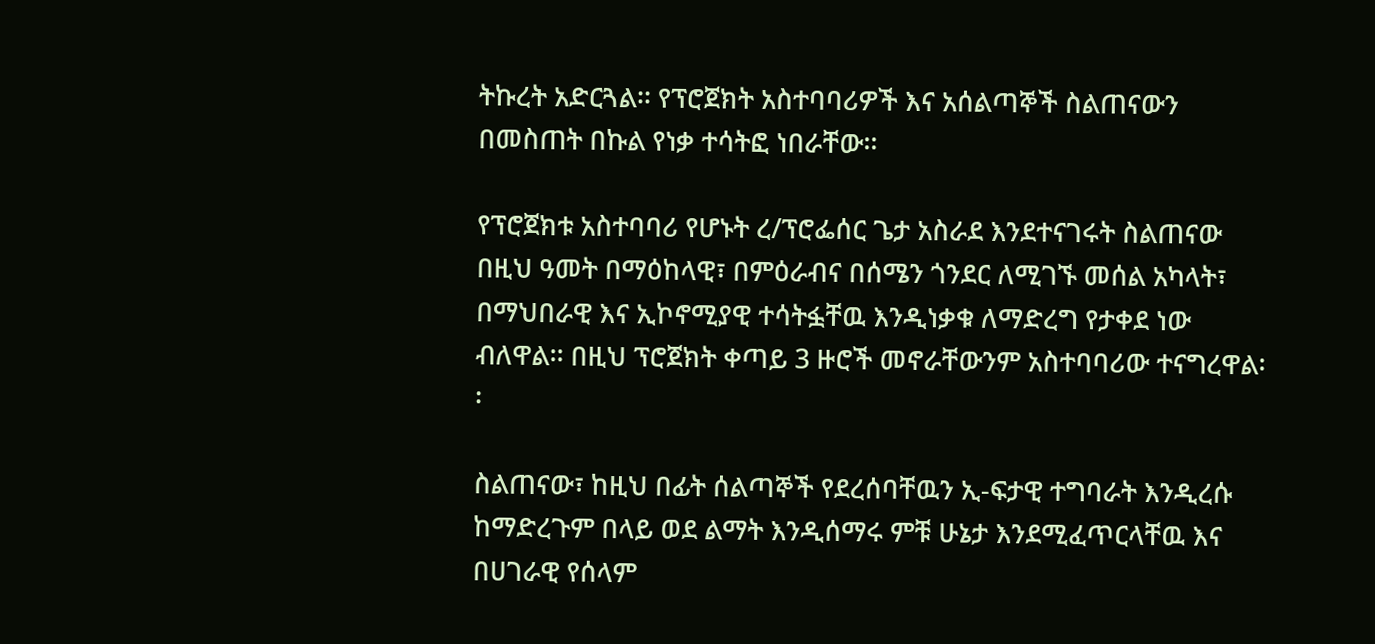ትኩረት አድርጓል፡፡ የፕሮጀክት አስተባባሪዎች እና አሰልጣኞች ስልጠናውን በመስጠት በኩል የነቃ ተሳትፎ ነበራቸው፡፡

የፕሮጀክቱ አስተባባሪ የሆኑት ረ/ፕሮፌሰር ጌታ አስራደ እንደተናገሩት ስልጠናው በዚህ ዓመት በማዕከላዊ፣ በምዕራብና በሰሜን ጎንደር ለሚገኙ መሰል አካላት፣ በማህበራዊ እና ኢኮኖሚያዊ ተሳትፏቸዉ እንዲነቃቁ ለማድረግ የታቀደ ነው ብለዋል፡፡ በዚህ ፕሮጀክት ቀጣይ 3 ዙሮች መኖራቸውንም አስተባባሪው ተናግረዋል፡፡

ስልጠናው፣ ከዚህ በፊት ሰልጣኞች የደረሰባቸዉን ኢ-ፍታዊ ተግባራት እንዲረሱ ከማድረጉም በላይ ወደ ልማት እንዲሰማሩ ምቹ ሁኔታ እንደሚፈጥርላቸዉ እና በሀገራዊ የሰላም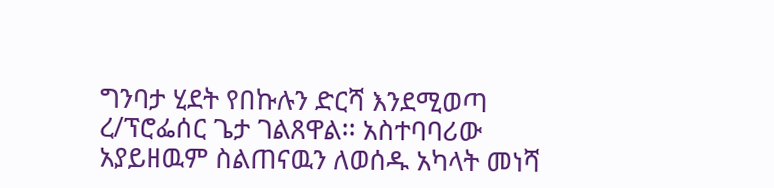ግንባታ ሂደት የበኩሉን ድርሻ እንደሚወጣ ረ/ፕሮፌሰር ጌታ ገልጸዋል፡፡ አስተባባሪው አያይዘዉም ስልጠናዉን ለወሰዱ አካላት መነሻ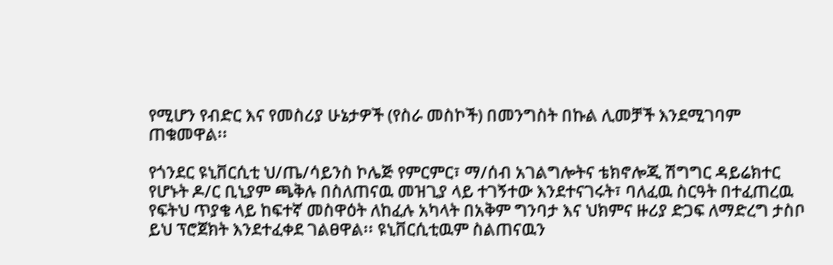የሚሆን የብድር እና የመስሪያ ሁኔታዎች (የስራ መስኮች) በመንግስት በኩል ሊመቻች እንደሚገባም ጠቁመዋል፡፡

የጎንደር ዩኒቨርሲቲ ህ/ጤ/ሳይንስ ኮሌጅ የምርምር፣ ማ/ሰብ አገልግሎትና ቴክኖሎጂ ሽግግር ዳይሬክተር የሆኑት ዶ/ር ቢኒያም ጫቅሉ በስለጠናዉ መዝጊያ ላይ ተገኝተው እንደተናገሩት፣ ባለፈዉ ስርዓት በተፈጠረዉ የፍትህ ጥያቄ ላይ ከፍተኛ መስዋዕት ለከፈሉ አካላት በአቅም ግንባታ እና ህክምና ዙሪያ ድጋፍ ለማድረግ ታስቦ ይህ ፕሮጀክት እንደተፈቀደ ገልፀዋል፡፡ ዩኒቨርሲቲዉም ስልጠናዉን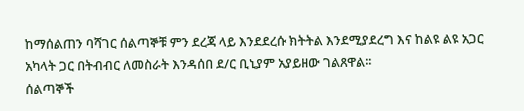ከማሰልጠን ባሻገር ሰልጣኞቹ ምን ደረጃ ላይ እንደደረሱ ክትትል እንደሚያደረግ እና ከልዩ ልዩ አጋር አካላት ጋር በትብብር ለመስራት እንዳሰበ ደ/ር ቢኒያም አያይዘው ገልጸዋል፡፡
ሰልጣኞች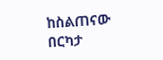ከስልጠናው በርካታ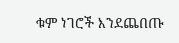ቁም ነገሮች እንደጨበጡ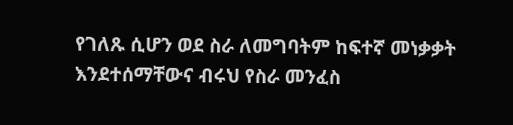የገለጹ ሲሆን ወደ ስራ ለመግባትም ከፍተኛ መነቃቃት እንደተሰማቸውና ብሩህ የስራ መንፈስ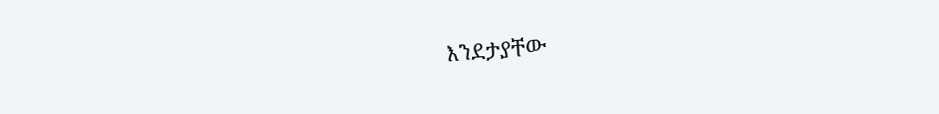እንደታያቸው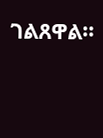ገልጸዋል፡፡